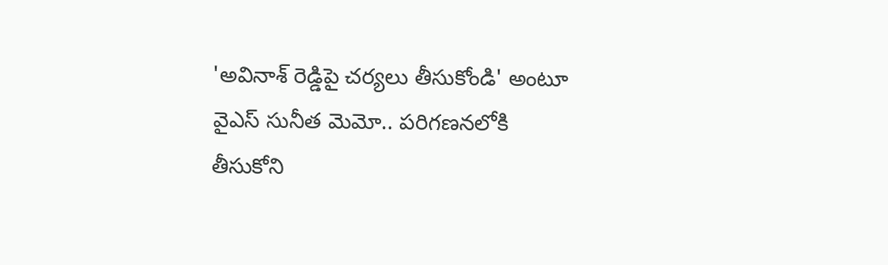'అవినాశ్ రెడ్డిపై చర్యలు తీసుకోండి' అంటూ వైఎస్ సునీత మెమో.. పరిగణనలోకి తీసుకోని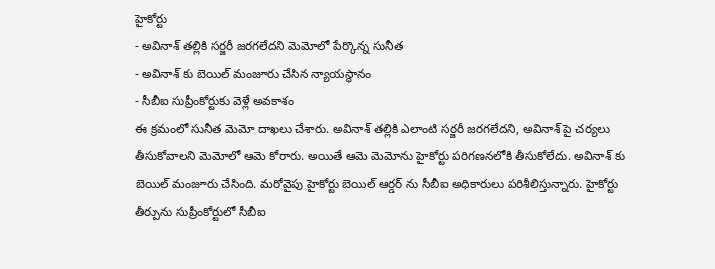హైకోర్టు
- అవినాశ్ తల్లికి సర్జరీ జరగలేదని మెమోలో పేర్కొన్న సునీత
- అవినాశ్ కు బెయిల్ మంజూరు చేసిన న్యాయస్థానం
- సీబీఐ సుప్రీంకోర్టుకు వెళ్లే అవకాశం
ఈ క్రమంలో సునీత మెమో దాఖలు చేశారు. అవినాశ్ తల్లికి ఎలాంటి సర్జరీ జరగలేదని, అవినాశ్ పై చర్యలు తీసుకోవాలని మెమోలో ఆమె కోరారు. అయితే ఆమె మెమోను హైకోర్టు పరిగణనలోకి తీసుకోలేదు. అవినాశ్ కు బెయిల్ మంజూరు చేసింది. మరోవైపు హైకోర్టు బెయిల్ ఆర్డర్ ను సీబీఐ అధికారులు పరిశీలిస్తున్నారు. హైకోర్టు తీర్పును సుప్రీంకోర్టులో సీబీఐ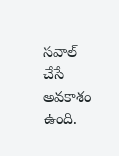సవాల్ చేసే అవకాశం ఉంది.